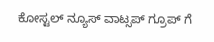ಕೋಸ್ಟಲ್ ನ್ಯೂಸ್ ವಾಟ್ಸಪ್ ಗ್ರೂಪ್ ಗೆ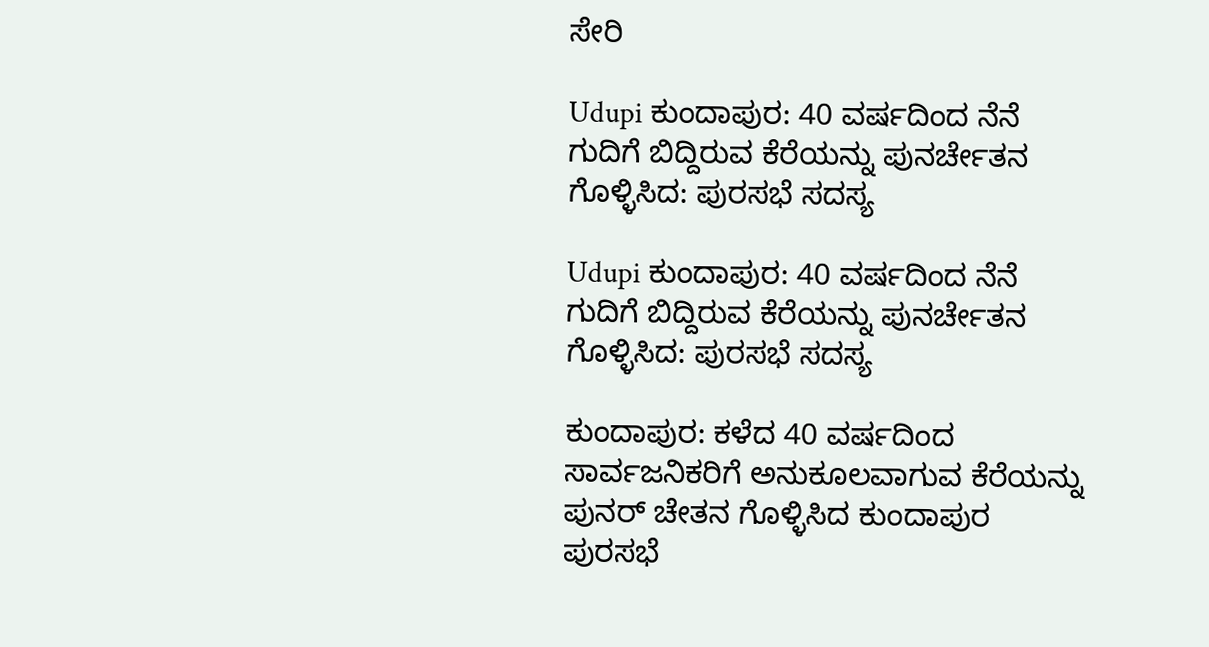ಸೇರಿ

Udupi ಕುಂದಾಪುರ: 40 ವರ್ಷದಿಂದ ನೆನೆ ಗುದಿಗೆ ಬಿದ್ದಿರುವ ಕೆರೆಯನ್ನು ಪುನರ್ಚೇತನ ಗೊಳ್ಳಿಸಿದ: ಪುರಸಭೆ ಸದಸ್ಯ

Udupi ಕುಂದಾಪುರ: 40 ವರ್ಷದಿಂದ ನೆನೆ ಗುದಿಗೆ ಬಿದ್ದಿರುವ ಕೆರೆಯನ್ನು ಪುನರ್ಚೇತನ ಗೊಳ್ಳಿಸಿದ: ಪುರಸಭೆ ಸದಸ್ಯ

ಕುಂದಾಪುರ: ಕಳೆದ 40 ವರ್ಷದಿಂದ ಸಾರ್ವಜನಿಕರಿಗೆ ಅನುಕೂಲವಾಗುವ ಕೆರೆಯನ್ನು ಪುನರ್ ಚೇತನ ಗೊಳ್ಳಿಸಿದ ಕುಂದಾಪುರ ಪುರಸಭೆ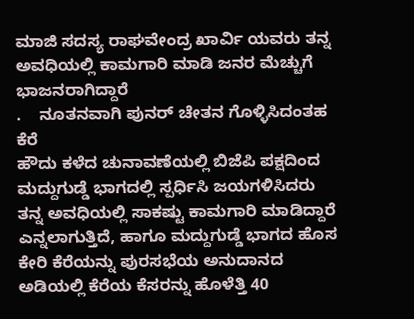ಮಾಜಿ ಸದಸ್ಯ ರಾಘವೇಂದ್ರ ಖಾರ್ವಿ ಯವರು ತನ್ನ ಅವಧಿಯಲ್ಲಿ ಕಾಮಗಾರಿ ಮಾಡಿ ಜನರ ಮೆಚ್ಚುಗೆ ಭಾಜನರಾಗಿದ್ದಾರೆ
.    ನೂತನವಾಗಿ ಪುನರ್ ಚೇತನ ಗೊಳ್ಳಿಸಿದಂತಹ ಕೆರೆ
ಹೌದು ಕಳೆದ ಚುನಾವಣೆಯಲ್ಲಿ ಬಿಜೆಪಿ ಪಕ್ಷದಿಂದ ಮದ್ದುಗುಡ್ಡೆ ಭಾಗದಲ್ಲಿ ಸ್ಪರ್ಧಿಸಿ ಜಯಗಳಿಸಿದರು ತನ್ನ ಅವಧಿಯಲ್ಲಿ ಸಾಕಷ್ಟು ಕಾಮಗಾರಿ ಮಾಡಿದ್ದಾರೆ ಎನ್ನಲಾಗುತ್ತಿದೆ, ಹಾಗೂ ಮದ್ದುಗುಡ್ಡೆ ಭಾಗದ ಹೊಸ ಕೇರಿ ಕೆರೆಯನ್ನು ಪುರಸಭೆಯ ಅನುದಾನದ ಅಡಿಯಲ್ಲಿ ಕೆರೆಯ ಕೆಸರನ್ನು ಹೊಳೆತ್ತಿ 40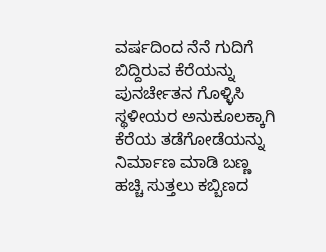ವರ್ಷದಿಂದ ನೆನೆ ಗುದಿಗೆ ಬಿದ್ದಿರುವ ಕೆರೆಯನ್ನು ಪುನರ್ಚೇತನ ಗೊಳ್ಳಿಸಿ ಸ್ಥಳೀಯರ ಅನುಕೂಲಕ್ಕಾಗಿ ಕೆರೆಯ ತಡೆಗೋಡೆಯನ್ನು ನಿರ್ಮಾಣ ಮಾಡಿ ಬಣ್ಣ ಹಚ್ಚಿ ಸುತ್ತಲು ಕಬ್ಬಿಣದ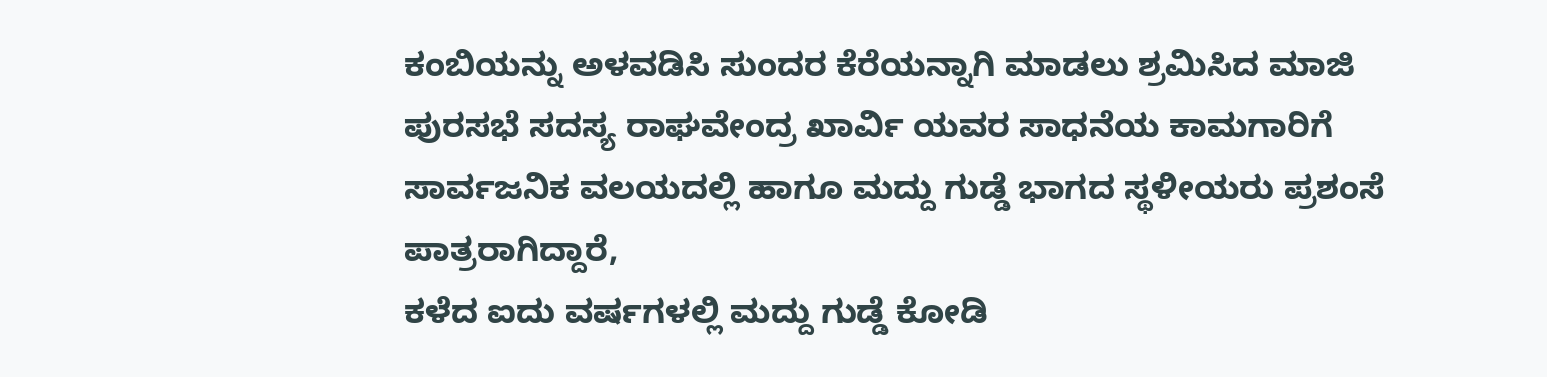ಕಂಬಿಯನ್ನು ಅಳವಡಿಸಿ ಸುಂದರ ಕೆರೆಯನ್ನಾಗಿ ಮಾಡಲು ಶ್ರಮಿಸಿದ ಮಾಜಿ ಪುರಸಭೆ ಸದಸ್ಯ ರಾಘವೇಂದ್ರ ಖಾರ್ವಿ ಯವರ ಸಾಧನೆಯ ಕಾಮಗಾರಿಗೆ ಸಾರ್ವಜನಿಕ ವಲಯದಲ್ಲಿ ಹಾಗೂ ಮದ್ದು ಗುಡ್ಡೆ ಭಾಗದ ಸ್ಥಳೀಯರು ಪ್ರಶಂಸೆ ಪಾತ್ರರಾಗಿದ್ದಾರೆ,
ಕಳೆದ ಐದು ವರ್ಷಗಳಲ್ಲಿ ಮದ್ದು ಗುಡ್ಡೆ ಕೋಡಿ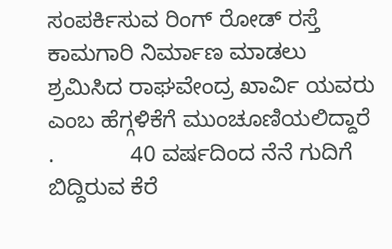ಸಂಪರ್ಕಿಸುವ ರಿಂಗ್ ರೋಡ್ ರಸ್ತೆ ಕಾಮಗಾರಿ ನಿರ್ಮಾಣ ಮಾಡಲು ಶ್ರಮಿಸಿದ ರಾಘವೇಂದ್ರ ಖಾರ್ವಿ ಯವರು ಎಂಬ ಹೆಗ್ಗಳಿಕೆಗೆ ಮುಂಚೂಣಿಯಲಿದ್ದಾರೆ
.            40 ವರ್ಷದಿಂದ ನೆನೆ ಗುದಿಗೆ ಬಿದ್ದಿರುವ ಕೆರೆ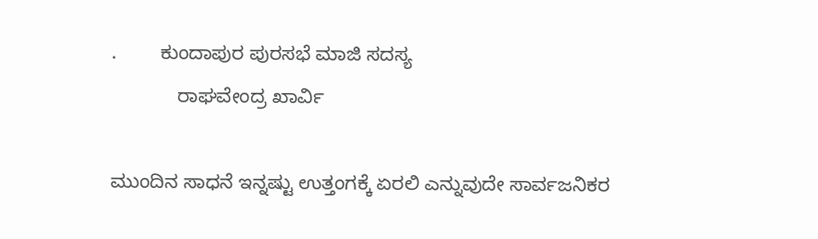.        ಕುಂದಾಪುರ ಪುರಸಭೆ ಮಾಜಿ ಸದಸ್ಯ
            ರಾಘವೇಂದ್ರ ಖಾರ್ವಿ

ಮುಂದಿನ ಸಾಧನೆ ಇನ್ನಷ್ಟು ಉತ್ತಂಗಕ್ಕೆ ಏರಲಿ ಎನ್ನುವುದೇ ಸಾರ್ವಜನಿಕರ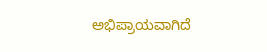ಅಭಿಪ್ರಾಯವಾಗಿದೆ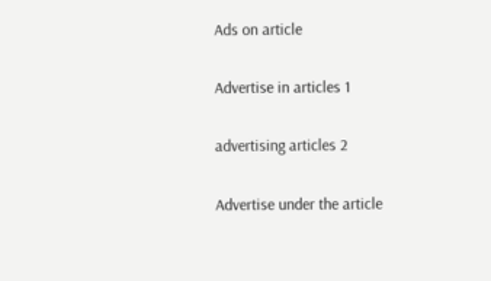Ads on article

Advertise in articles 1

advertising articles 2

Advertise under the article